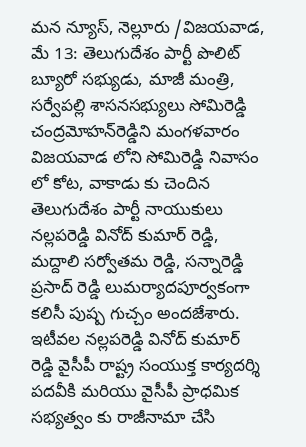మన న్యూస్, నెల్లూరు /విజయవాడ, మే 13: తెలుగుదేశం పార్టీ పొలిట్ బ్యూరో సభ్యుడు, మాజీ మంత్రి, సర్వేపల్లి శాసనసభ్యులు సోమిరెడ్డి చంద్రమోహన్‌రెడ్డిని మంగళవారం విజయవాడ లోని సోమిరెడ్డి నివాసం లో కోట, వాకాడు కు చెందిన తెలుగుదేశం పార్టీ నాయుకులు నల్లపరెడ్డి వినోద్ కుమార్ రెడ్డి, మద్దాలి సర్వోతమ రెడ్డి, సన్నారెడ్డి ప్రసాద్ రెడ్డి లుమర్యాదపూర్వకంగా కలిసీ పుష్ప గుచ్చం అందజేశారు. ఇటీవల నల్లపరెడ్డి వినోద్ కుమార్ రెడ్డి వైసీపీ రాష్ట్ర సంయుక్త కార్యదర్శి పదవీకి మరియు వైసీపీ ప్రాధమిక సభ్యత్వం కు రాజీనామా చేసి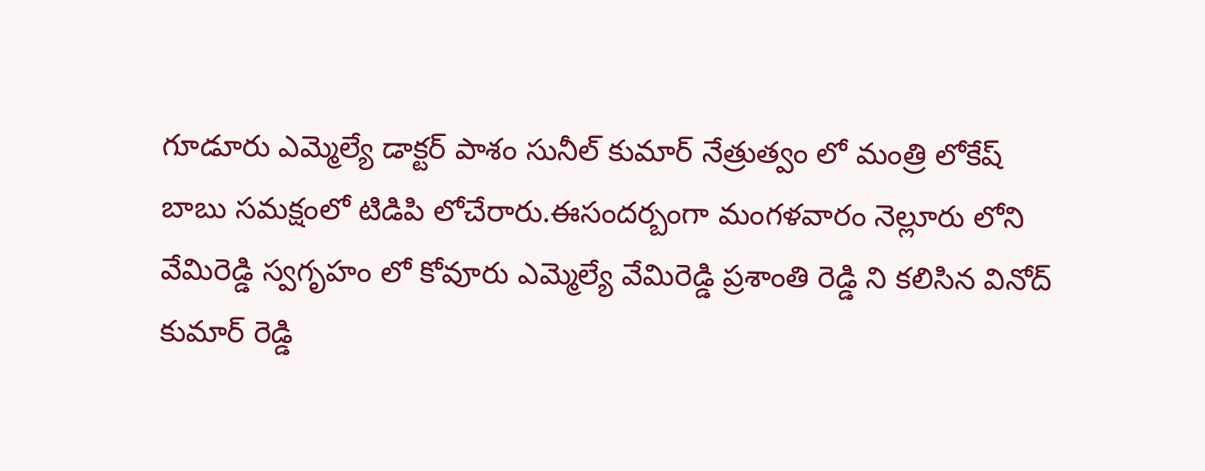గూడూరు ఎమ్మెల్యే డాక్టర్ పాశం సునీల్ కుమార్ నేత్రుత్వం లో మంత్రి లోకేష్ బాబు సమక్షంలో టిడిపి లోచేరారు.ఈసందర్బంగా మంగళవారం నెల్లూరు లోని వేమిరెడ్డి స్వగృహం లో కోవూరు ఎమ్మెల్యే వేమిరెడ్డి ప్రశాంతి రెడ్డి ని కలిసిన వినోద్ కుమార్ రెడ్డి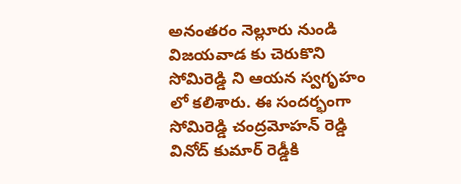అనంతరం నెల్లూరు నుండి విజయవాడ కు చెరుకొని సోమిరెడ్డి ని ఆయన స్వగృహం లో కలిశారు. ఈ సందర్భంగా సోమిరెడ్డి చంద్రమోహన్ రెడ్డి వినోద్ కుమార్ రెడ్డీకి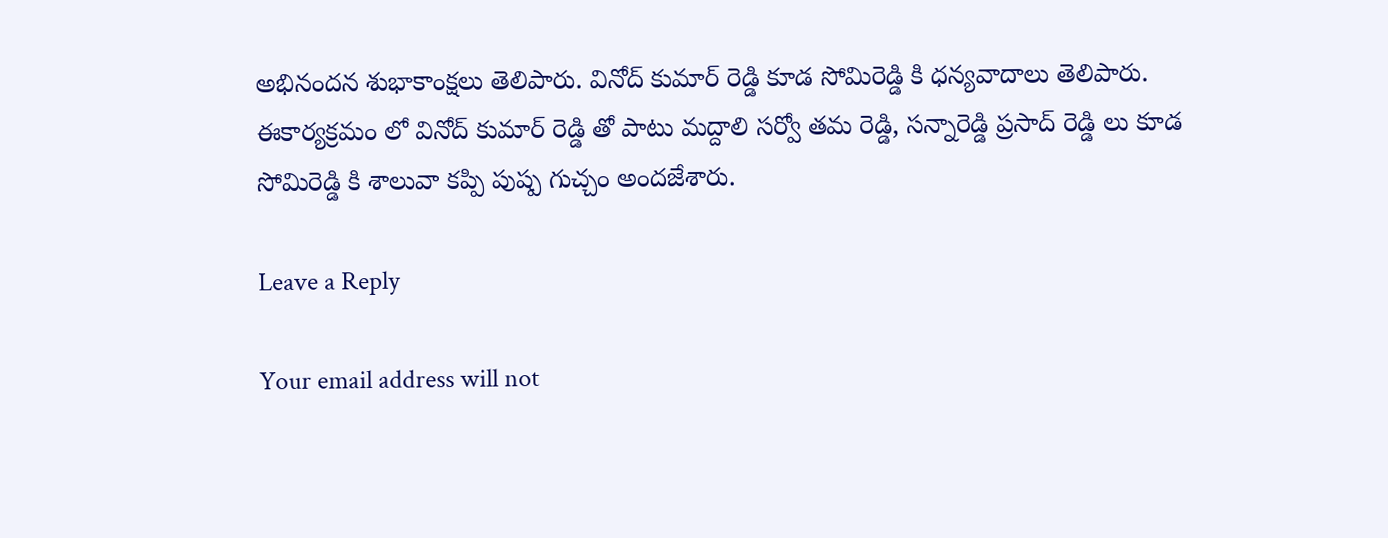అభినందన శుభాకాంక్షలు తెలిపారు. వినోద్ కుమార్ రెడ్డి కూడ సోమిరెడ్డి కి ధన్యవాదాలు తెలిపారు. ఈకార్యక్రమం లో వినోద్ కుమార్ రెడ్డి తో పాటు మద్దాలి సర్వో తమ రెడ్డి, సన్నారెడ్డి ప్రసాద్ రెడ్డి లు కూడ సోమిరెడ్డి కి శాలువా కప్పి పుష్ప గుచ్చం అందజేశారు.

Leave a Reply

Your email address will not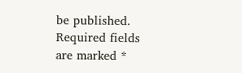be published. Required fields are marked *